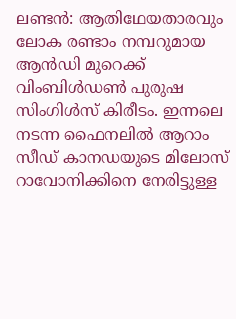ലണ്ടൻ: ആതിഥേയതാരവും ലോക രണ്ടാം നമ്പറുമായ ആൻഡി മുറെക്ക് വിംബിൾഡൺ പുരുഷ സിംഗിൾസ് കിരീടം. ഇന്നലെ നടന്ന ഫൈനലിൽ ആറാം സീഡ് കാനഡയുടെ മിലോസ് റാവോനിക്കിനെ നേരിട്ടുള്ള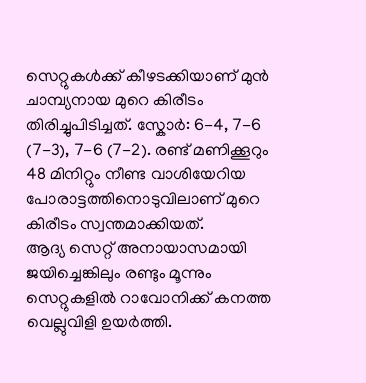സെറ്റുകൾക്ക് കീഴടക്കിയാണ് മുൻ ചാമ്പ്യനായ മുറെ കിരീടം തിരിച്ചുപിടിച്ചത്. സ്കോർ: 6-4, 7-6 (7-3), 7-6 (7-2). രണ്ട് മണിക്കൂറും 48 മിനിറ്റും നീണ്ട വാശിയേറിയ പോരാട്ടത്തിനൊടുവിലാണ് മുറെ കിരീടം സ്വന്തമാക്കിയത്.
ആദ്യ സെറ്റ് അനായാസമായി ജയിച്ചെങ്കിലും രണ്ടും മൂന്നും സെറ്റുകളിൽ റാവോനിക്ക് കനത്ത വെല്ലുവിളി ഉയർത്തി.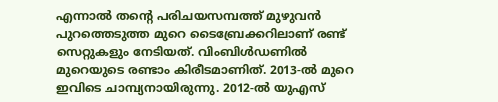എന്നാൽ തന്റെ പരിചയസമ്പത്ത് മുഴുവൻ പുറത്തെടുത്ത മുറെ ടൈബ്രേക്കറിലാണ് രണ്ട് സെറ്റുകളും നേടിയത്. വിംബിൾഡണിൽ മുറെയുടെ രണ്ടാം കിരീടമാണിത്. 2013-ൽ മുറെ ഇവിടെ ചാമ്പ്യനായിരുന്നു. 2012-ൽ യുഎസ്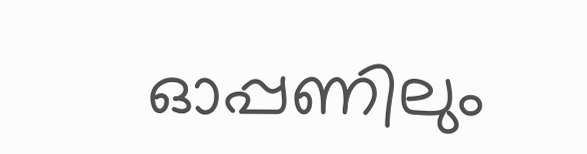ഓപ്പണിലും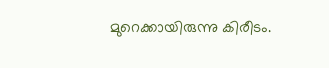മുറെക്കായിരുന്നു കിരീടം.